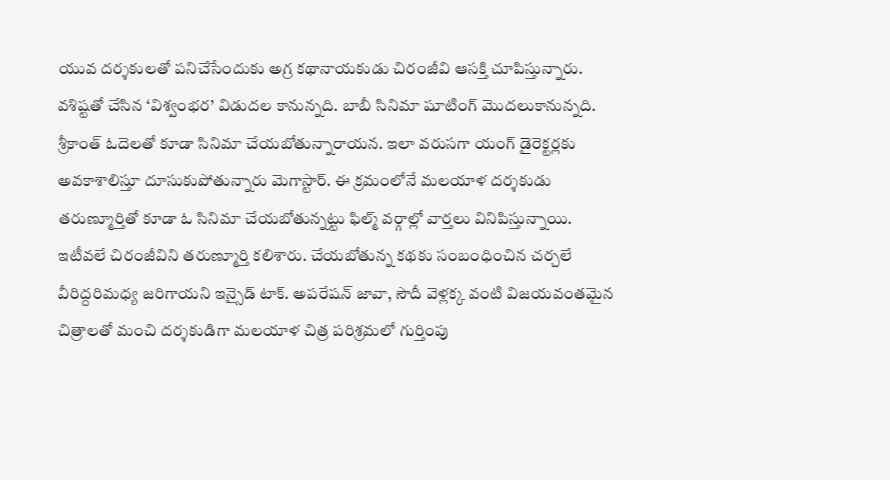యువ దర్శకులతో పనిచేసేందుకు అగ్ర కథానాయకుడు చిరంజీవి ఆసక్తి చూపిస్తున్నారు. వశిష్టతో చేసిన ‘విశ్వంభర’ విడుదల కానున్నది. బాబీ సినిమా షూటింగ్ మొదలుకానున్నది. శ్రీకాంత్ ఓదెలతో కూడా సినిమా చేయబోతున్నారాయన. ఇలా వరుసగా యంగ్ డైరెక్టర్లకు అవకాశాలిస్తూ దూసుకుపోతున్నారు మెగాస్టార్. ఈ క్రమంలోనే మలయాళ దర్శకుడు తరుణ్మూర్తితో కూడా ఓ సినిమా చేయబోతున్నట్టు ఫిల్మ్ వర్గాల్లో వార్తలు వినిపిస్తున్నాయి.
ఇటీవలే చిరంజీవిని తరుణ్మూర్తి కలిశారు. చేయబోతున్న కథకు సంబంధించిన చర్చలే వీరిద్దరిమధ్య జరిగాయని ఇన్సైడ్ టాక్. అపరేషన్ జావా, సౌదీ వెళ్లక్క వంటి విజయవంతమైన చిత్రాలతో మంచి దర్శకుడిగా మలయాళ చిత్ర పరిశ్రమలో గుర్తింపు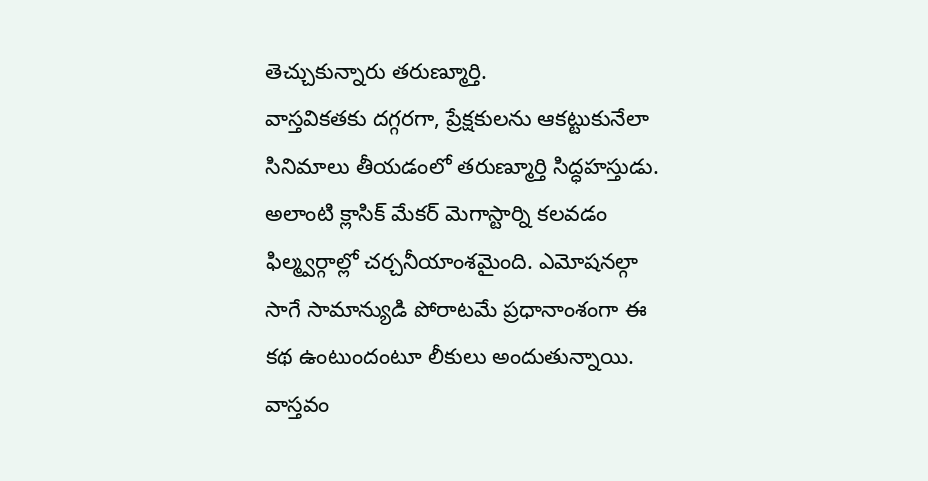తెచ్చుకున్నారు తరుణ్మూర్తి.
వాస్తవికతకు దగ్గరగా, ప్రేక్షకులను ఆకట్టుకునేలా సినిమాలు తీయడంలో తరుణ్మూర్తి సిద్ధహస్తుడు. అలాంటి క్లాసిక్ మేకర్ మెగాస్టార్ని కలవడం ఫిల్మ్వర్గాల్లో చర్చనీయాంశమైంది. ఎమోషనల్గా సాగే సామాన్యుడి పోరాటమే ప్రధానాంశంగా ఈ కథ ఉంటుందంటూ లీకులు అందుతున్నాయి. వాస్తవం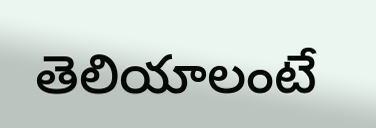తెలియాలంటే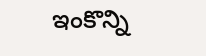ఇంకొన్ని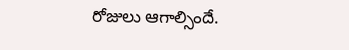రోజులు ఆగాల్సిందే.